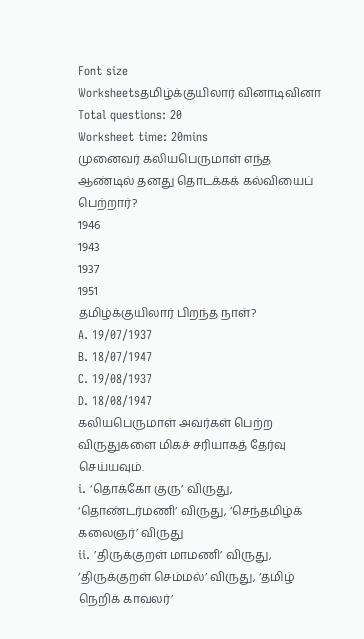Font size
Worksheetsதமிழ்க்குயிலார் வினாடிவினா
Total questions: 20
Worksheet time: 20mins
முனைவர் கலியபெருமாள் எந்த ஆண்டில் தனது தொடக்கக் கல்வியைப் பெற்றார்?
1946
1943
1937
1951
தமிழ்க்குயிலார் பிறந்த நாள்?
A. 19/07/1937
B. 18/07/1947
C. 19/08/1937
D. 18/08/1947
கலியபெருமாள் அவர்கள் பெற்ற விருதுகளை மிகச் சரியாகத் தேர்வு செய்யவும்.
i. ‘தொக்கோ குரு’ விருது, ‘தொண்டர்மணி’ விருது, ’செந்தமிழ்க் கலைஞர்’ விருது
ii. ’திருக்குறள் மாமணி’ விருது, ’திருக்குறள் செம்மல்’ விருது, ‘தமிழ் நெறிக் காவலர்’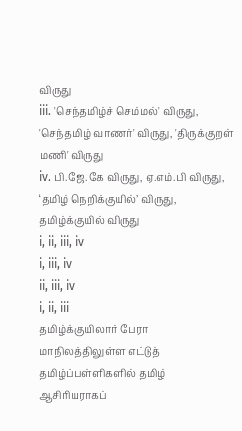விருது
iii. 'செந்தமிழ்ச் செம்மல்' விருது, 'செந்தமிழ் வாணர்' விருது, 'திருக்குறள் மணி' விருது
iv. பி.ஜே.கே விருது, ஏ.எம்.பி விருது, ‘தமிழ் நெறிக்குயில்’ விருது, தமிழ்க்குயில் விருது
i, ii, iii, iv
i, iii, iv
ii, iii, iv
i, ii, iii
தமிழ்க்குயிலார் பேரா மாநிலத்திலுள்ள எட்டுத் தமிழ்ப்பள்ளிகளில் தமிழ் ஆசிரியராகப்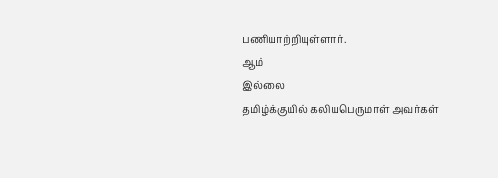பணியாற்றியுள்ளார்.
ஆம்
இல்லை
தமிழ்க்குயில் கலியபெருமாள் அவர்கள்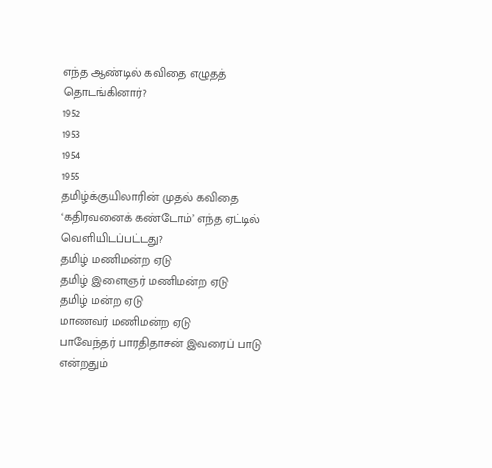எந்த ஆண்டில் கவிதை எழுதத் தொடங்கினார்?
1952
1953
1954
1955
தமிழ்க்குயிலாரின் முதல் கவிதை ‘கதிரவனைக் கண்டோம்’ எந்த ஏட்டில் வெளியிடப்பட்டது?
தமிழ் மணிமன்ற ஏடு
தமிழ் இளைஞர் மணிமன்ற ஏடு
தமிழ் மன்ற ஏடு
மாணவர் மணிமன்ற ஏடு
பாவேந்தர் பாரதிதாசன் இவரைப் பாடு என்றதும்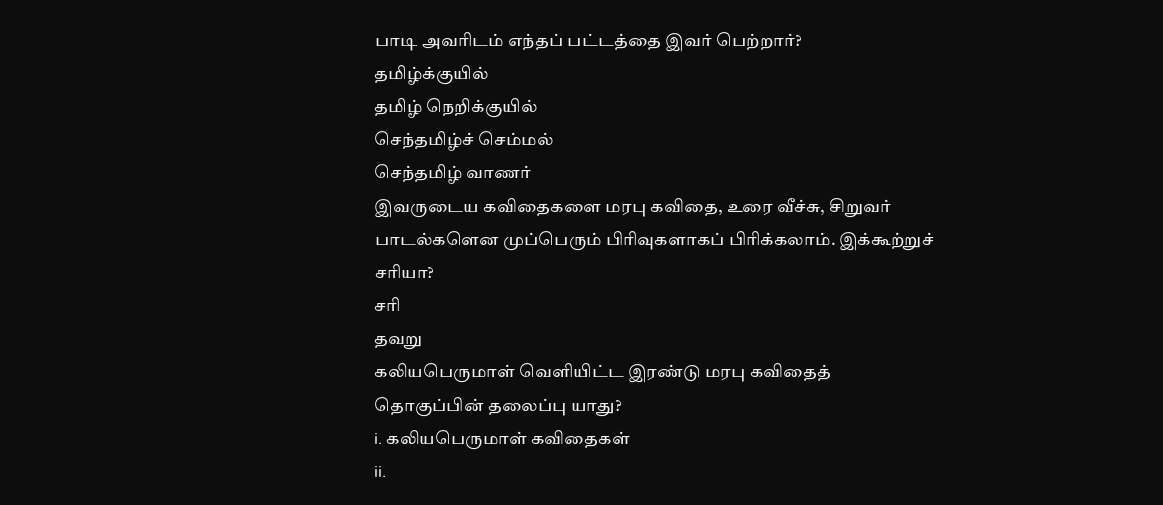பாடி அவரிடம் எந்தப் பட்டத்தை இவர் பெற்றார்?
தமிழ்க்குயில்
தமிழ் நெறிக்குயில்
செந்தமிழ்ச் செம்மல்
செந்தமிழ் வாணர்
இவருடைய கவிதைகளை மரபு கவிதை, உரை வீச்சு, சிறுவர் பாடல்களென முப்பெரும் பிரிவுகளாகப் பிரிக்கலாம். இக்கூற்றுச் சரியா?
சரி
தவறு
கலியபெருமாள் வெளியிட்ட இரண்டு மரபு கவிதைத் தொகுப்பின் தலைப்பு யாது?
i. கலியபெருமாள் கவிதைகள்
ii.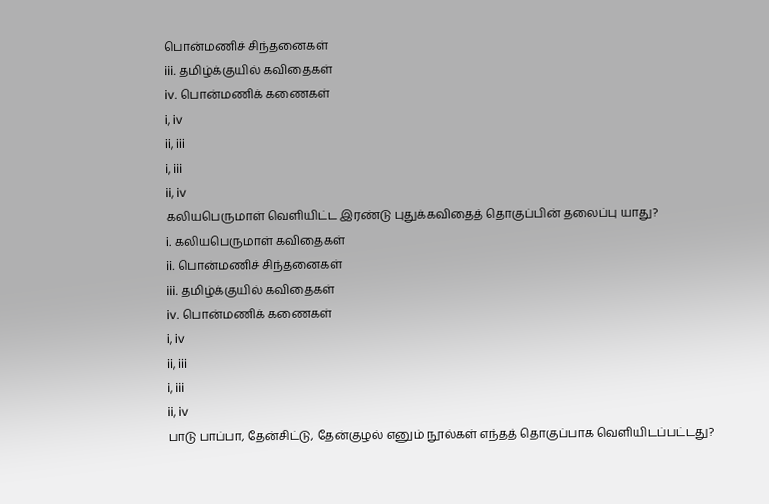பொன்மணிச் சிந்தனைகள்
iii. தமிழ்க்குயில் கவிதைகள்
iv. பொன்மணிக் கணைகள்
i, iv
ii, iii
i, iii
ii, iv
கலியபெருமாள் வெளியிட்ட இரண்டு புதுக்கவிதைத் தொகுப்பின் தலைப்பு யாது?
i. கலியபெருமாள் கவிதைகள்
ii. பொன்மணிச் சிந்தனைகள்
iii. தமிழ்க்குயில் கவிதைகள்
iv. பொன்மணிக் கணைகள்
i, iv
ii, iii
i, iii
ii, iv
பாடு பாப்பா, தேன்சிட்டு, தேன்குழல் எனும் நூல்கள் எந்தத் தொகுப்பாக வெளியிடப்பட்டது?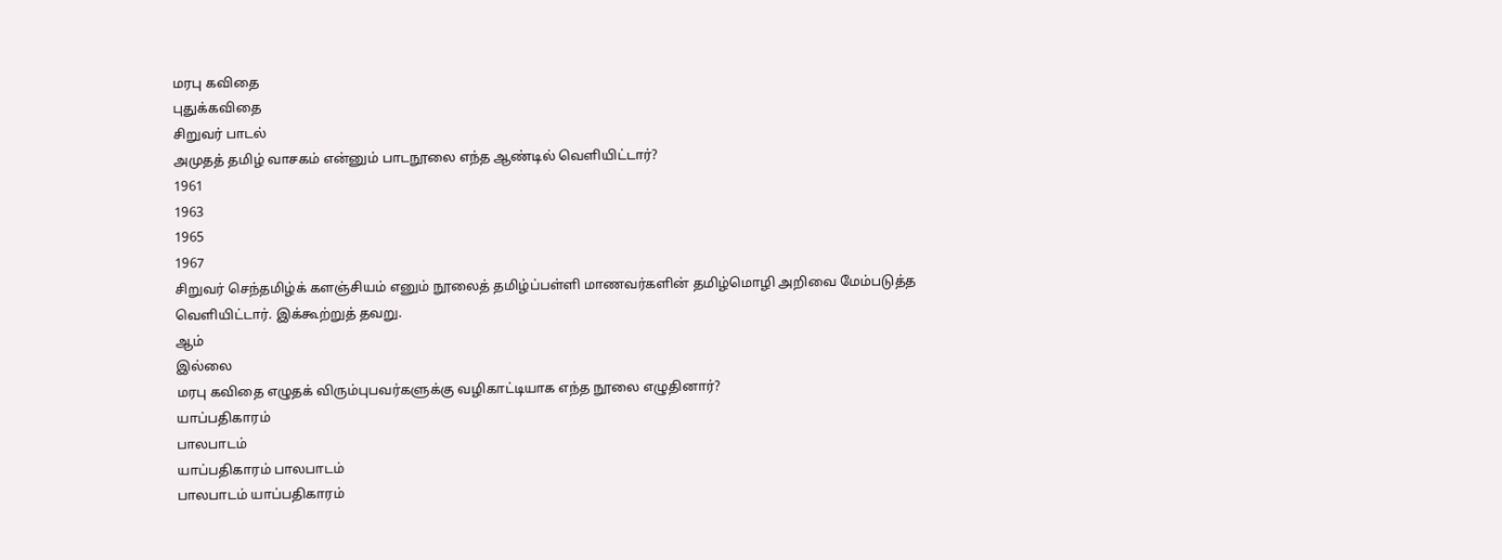மரபு கவிதை
புதுக்கவிதை
சிறுவர் பாடல்
அமுதத் தமிழ் வாசகம் என்னும் பாடநூலை எந்த ஆண்டில் வெளியிட்டார்?
1961
1963
1965
1967
சிறுவர் செந்தமிழ்க் களஞ்சியம் எனும் நூலைத் தமிழ்ப்பள்ளி மாணவர்களின் தமிழ்மொழி அறிவை மேம்படுத்த வெளியிட்டார். இக்கூற்றுத் தவறு.
ஆம்
இல்லை
மரபு கவிதை எழுதக் விரும்புபவர்களுக்கு வழிகாட்டியாக எந்த நூலை எழுதினார்?
யாப்பதிகாரம்
பாலபாடம்
யாப்பதிகாரம் பாலபாடம்
பாலபாடம் யாப்பதிகாரம்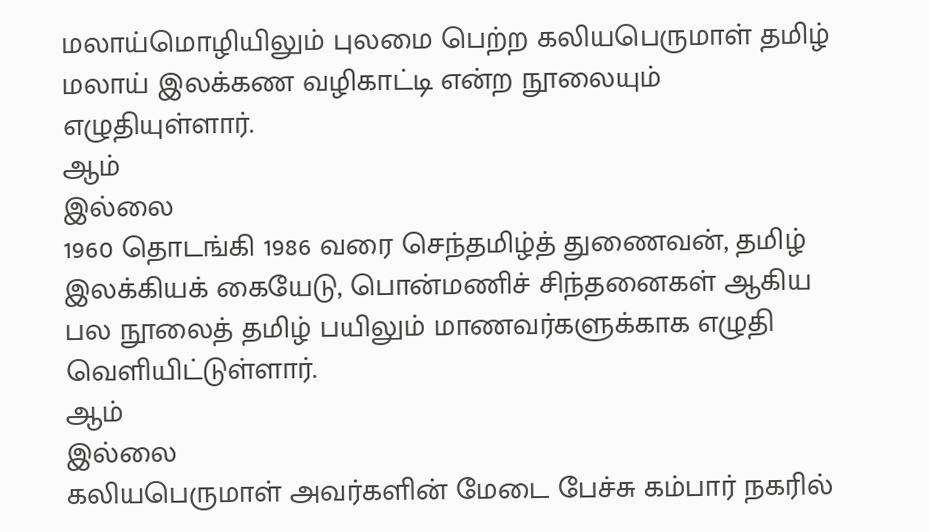மலாய்மொழியிலும் புலமை பெற்ற கலியபெருமாள் தமிழ் மலாய் இலக்கண வழிகாட்டி என்ற நூலையும் எழுதியுள்ளார்.
ஆம்
இல்லை
1960 தொடங்கி 1986 வரை செந்தமிழ்த் துணைவன், தமிழ் இலக்கியக் கையேடு, பொன்மணிச் சிந்தனைகள் ஆகிய பல நூலைத் தமிழ் பயிலும் மாணவர்களுக்காக எழுதி வெளியிட்டுள்ளார்.
ஆம்
இல்லை
கலியபெருமாள் அவர்களின் மேடை பேச்சு கம்பார் நகரில்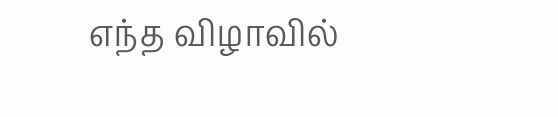எந்த விழாவில்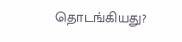தொடங்கியது?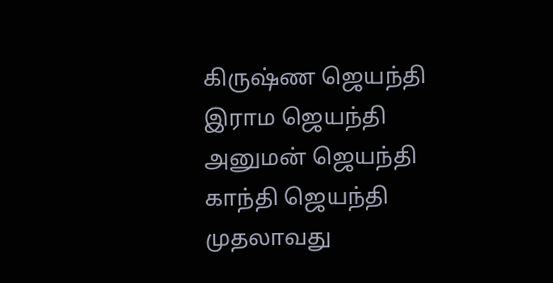கிருஷ்ண ஜெயந்தி
இராம ஜெயந்தி
அனுமன் ஜெயந்தி
காந்தி ஜெயந்தி
முதலாவது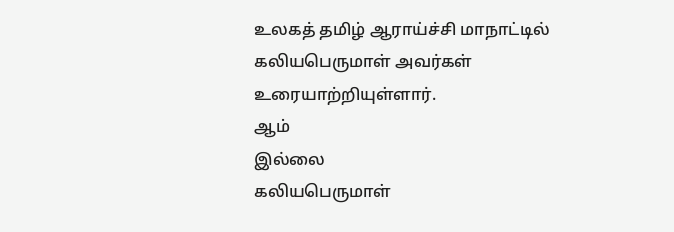உலகத் தமிழ் ஆராய்ச்சி மாநாட்டில் கலியபெருமாள் அவர்கள் உரையாற்றியுள்ளார்.
ஆம்
இல்லை
கலியபெருமாள்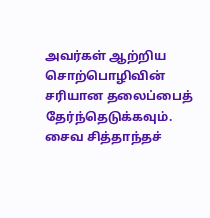அவர்கள் ஆற்றிய சொற்பொழிவின் சரியான தலைப்பைத் தேர்ந்தெடுக்கவும்.
சைவ சித்தாந்தச்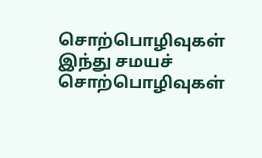சொற்பொழிவுகள்
இந்து சமயச் சொற்பொழிவுகள்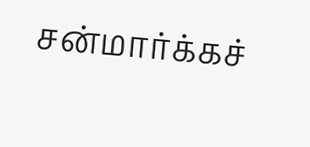சன்மார்க்கச்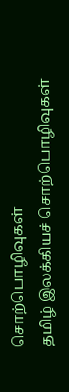சொற்பொழிவுகள்
தமிழ் இலக்கியச் சொற்பொழிவுகள்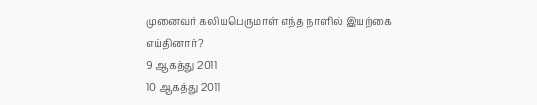முனைவர் கலியபெருமாள் எந்த நாளில் இயற்கை எய்தினார்?
9 ஆகத்து 2011
10 ஆகத்து 2011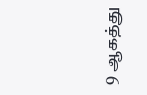9 ஆகத்து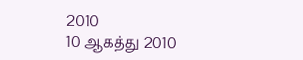2010
10 ஆகத்து 2010